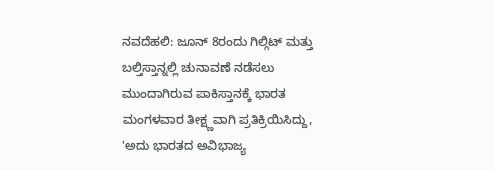ನವದೆಹಲಿ: ಜೂನ್ 8ರಂದು ಗಿಲ್ಗಿಟ್ ಮತ್ತು ಬಲ್ತಿಸ್ತಾನ್ನಲ್ಲಿ ಚುನಾವಣೆ ನಡೆಸಲು ಮುಂದಾಗಿರುವ ಪಾಕಿಸ್ತಾನಕ್ಕೆ ಭಾರತ ಮಂಗಳವಾರ ತೀಕ್ಷ್ಣವಾಗಿ ಪ್ರತಿಕ್ರಿಯಿಸಿದ್ದು, 'ಅದು ಭಾರತದ ಅವಿಭಾಜ್ಯ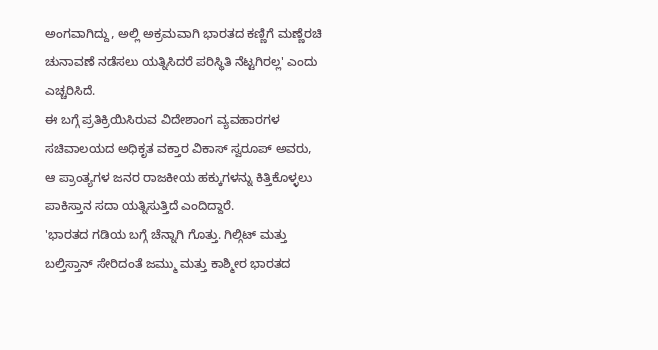ಅಂಗವಾಗಿದ್ದು, ಅಲ್ಲಿ ಅಕ್ರಮವಾಗಿ ಭಾರತದ ಕಣ್ಣಿಗೆ ಮಣ್ಣೆರಚಿ ಚುನಾವಣೆ ನಡೆಸಲು ಯತ್ನಿಸಿದರೆ ಪರಿಸ್ಥಿತಿ ನೆಟ್ಟಗಿರಲ್ಲ' ಎಂದು ಎಚ್ಚರಿಸಿದೆ.
ಈ ಬಗ್ಗೆ ಪ್ರತಿಕ್ರಿಯಿಸಿರುವ ವಿದೇಶಾಂಗ ವ್ಯವಹಾರಗಳ ಸಚಿವಾಲಯದ ಅಧಿಕೃತ ವಕ್ತಾರ ವಿಕಾಸ್ ಸ್ವರೂಪ್ ಅವರು, ಆ ಪ್ರಾಂತ್ಯಗಳ ಜನರ ರಾಜಕೀಯ ಹಕ್ಕುಗಳನ್ನು ಕಿತ್ತಿಕೊಳ್ಳಲು ಪಾಕಿಸ್ತಾನ ಸದಾ ಯತ್ನಿಸುತ್ತಿದೆ ಎಂದಿದ್ದಾರೆ.
'ಭಾರತದ ಗಡಿಯ ಬಗ್ಗೆ ಚೆನ್ನಾಗಿ ಗೊತ್ತು. ಗಿಲ್ಗಿಟ್ ಮತ್ತು ಬಲ್ತಿಸ್ತಾನ್ ಸೇರಿದಂತೆ ಜಮ್ಮು ಮತ್ತು ಕಾಶ್ಮೀರ ಭಾರತದ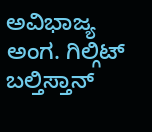ಅವಿಭಾಜ್ಯ ಅಂಗ. ಗಿಲ್ಗಿಟ್ ಬಲ್ತಿಸ್ತಾನ್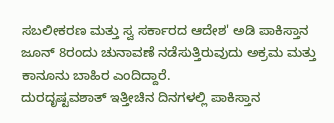ಸಬಲೀಕರಣ ಮತ್ತು ಸ್ವ ಸರ್ಕಾರದ ಆದೇಶ' ಅಡಿ ಪಾಕಿಸ್ತಾನ ಜೂನ್ 8ರಂದು ಚುನಾವಣೆ ನಡೆಸುತ್ತಿರುವುದು ಅಕ್ರಮ ಮತ್ತು ಕಾನೂನು ಬಾಹಿರ ಎಂದಿದ್ದಾರೆ.
ದುರದೃಷ್ಟವಶಾತ್ ಇತ್ತೀಚಿನ ದಿನಗಳಲ್ಲಿ ಪಾಕಿಸ್ತಾನ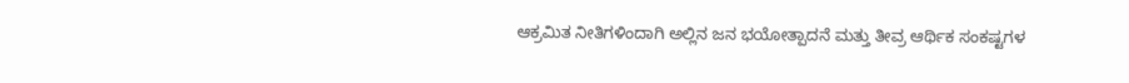ಆಕ್ರಮಿತ ನೀತಿಗಳಿಂದಾಗಿ ಅಲ್ಲಿನ ಜನ ಭಯೋತ್ಪಾದನೆ ಮತ್ತು ತೀವ್ರ ಆರ್ಥಿಕ ಸಂಕಷ್ಟಗಳ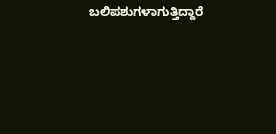ಬಲಿಪಶುಗಳಾಗುತ್ತಿದ್ದಾರೆ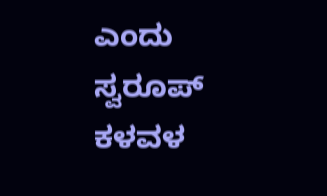ಎಂದು ಸ್ವರೂಪ್ ಕಳವಳ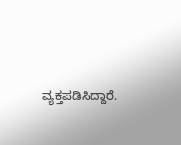ವ್ಯಕ್ತಪಡಿಸಿದ್ದಾರೆ.